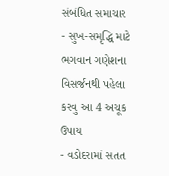સંબંધિત સમાચાર
- સુખ-સમૃદ્ધિ માટે ભગવાન ગણેશના વિસર્જનથી પહેલા કરવુ આ 4 અચૂક ઉપાય
- વડોદરામાં સતત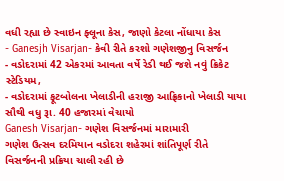વધી રહ્યા છે સ્વાઇન ફ્લૂના કેસ, જાણો કેટલા નોંધાયા કેસ
- Ganesjh Visarjan- કેવી રીતે કરશો ગણેશજીનુ વિસર્જન
- વડોદરામાં 42 એકરમાં આવતા વર્ષે રેડી થઈ જશે નવું ક્રિકેટ સ્ટેડિયમ,
- વડોદરામાં ફૂટબોલના ખેલાડીની હરાજી આફ્રિકાનો ખેલાડી યાયા સૌથી વધુ રૂા. 40 હજારમાં વેચાયો
Ganesh Visarjan- ગણેશ વિસર્જનમાં મારામારી
ગણેશ ઉત્સવ દરમિયાન વડોદરા શહેરમાં શાંતિપૂર્ણ રીતે વિસર્જનની પ્રક્રિયા ચાલી રહી છે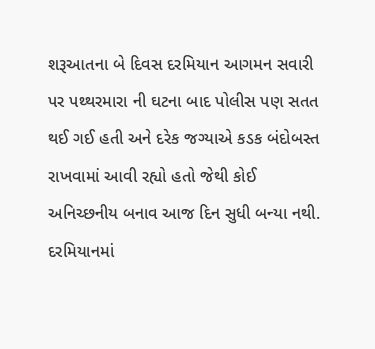શરૂઆતના બે દિવસ દરમિયાન આગમન સવારી પર પથ્થરમારા ની ઘટના બાદ પોલીસ પણ સતત થઈ ગઈ હતી અને દરેક જગ્યાએ કડક બંદોબસ્ત રાખવામાં આવી રહ્યો હતો જેથી કોઈ અનિચ્છનીય બનાવ આજ દિન સુધી બન્યા નથી.
દરમિયાનમાં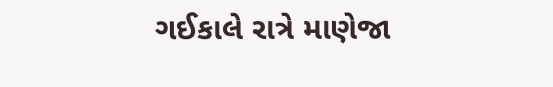ગઈકાલે રાત્રે માણેજા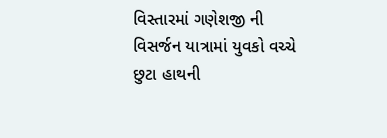વિસ્તારમાં ગણેશજી ની વિસર્જન યાત્રામાં યુવકો વચ્ચે છુટા હાથની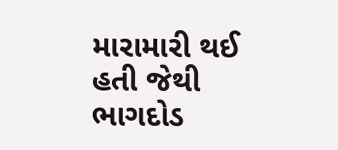મારામારી થઈ હતી જેથી ભાગદોડ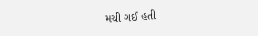મચી ગઈ હતી